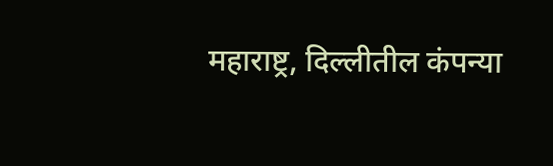महाराष्ट्र, दिल्लीतील कंपन्या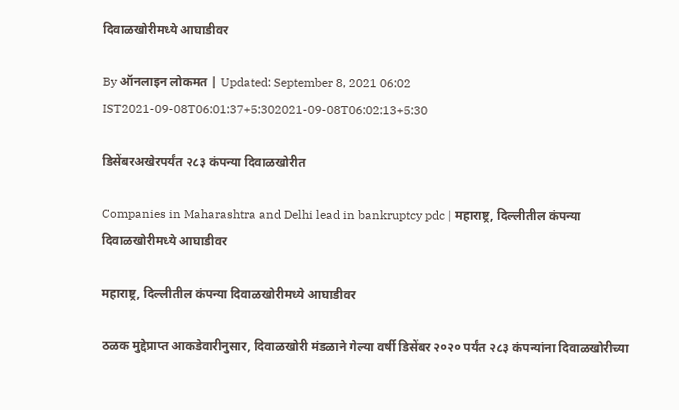दिवाळखोरीमध्ये आघाडीवर

By ऑनलाइन लोकमत | Updated: September 8, 2021 06:02 IST2021-09-08T06:01:37+5:302021-09-08T06:02:13+5:30

डिसेंबरअखेरपर्यंत २८३ कंपन्या दिवाळखोरीत

Companies in Maharashtra and Delhi lead in bankruptcy pdc | महाराष्ट्र, दिल्लीतील कंपन्या दिवाळखोरीमध्ये आघाडीवर

महाराष्ट्र, दिल्लीतील कंपन्या दिवाळखोरीमध्ये आघाडीवर

ठळक मुद्देप्राप्त आकडेवारीनुसार, दिवाळखोरी मंडळाने गेल्या वर्षी डिसेंबर २०२० पर्यंत २८३ कंपन्यांना दिवाळखोरीच्या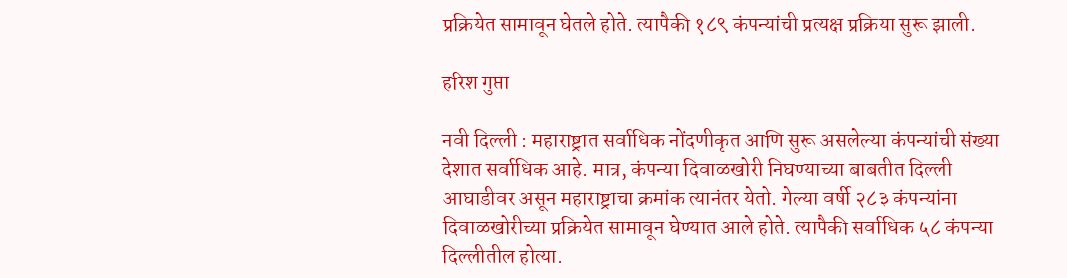प्रक्रियेत सामावून घेतले होते. त्यापैकी १८९ कंपन्यांची प्रत्यक्ष प्रक्रिया सुरू झाली.

हरिश गुप्ता

नवी दिल्ली : महाराष्ट्रात सर्वाधिक नोंदणीकृत आणि सुरू असलेल्या कंपन्यांची संख्या देशात सर्वाधिक आहे. मात्र, कंपन्या दिवाळखोरी निघण्याच्या बाबतीत दिल्ली आघाडीवर असून महाराष्ट्राचा क्रमांक त्यानंतर येतो. गेल्या वर्षी २८३ कंपन्यांना दिवाळखोरीच्या प्रक्रियेत सामावून घेण्यात आले होते. त्यापैकी सर्वाधिक ५८ कंपन्या दिल्लीतील होत्या.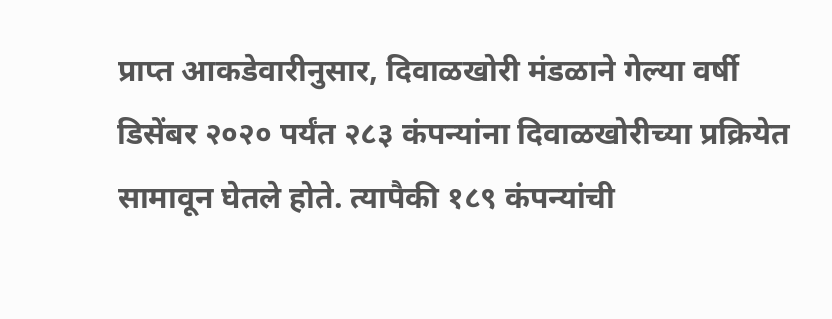प्राप्त आकडेवारीनुसार, दिवाळखोरी मंडळाने गेल्या वर्षी डिसेंबर २०२० पर्यंत २८३ कंपन्यांना दिवाळखोरीच्या प्रक्रियेत सामावून घेतले होते. त्यापैकी १८९ कंपन्यांची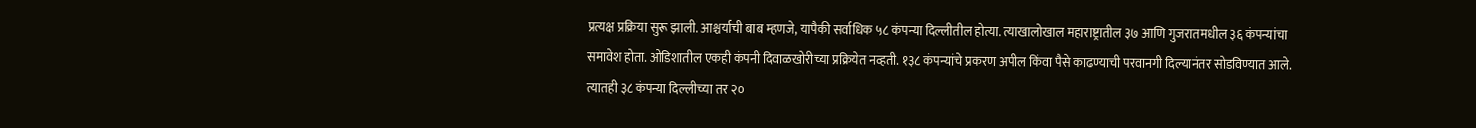प्रत्यक्ष प्रक्रिया सुरू झाली. आश्चर्याची बाब म्हणजे, यापैकी सर्वाधिक ५८ कंपन्या दिल्लीतील होत्या. त्याखालोखाल महाराष्ट्रातील ३७ आणि गुजरातमधील ३६ कंपन्यांचा समावेश होता. ओडिशातील एकही कंपनी दिवाळखोरीच्या प्रक्रियेत नव्हती. १३८ कंपन्यांचे प्रकरण अपील किंवा पैसे काढण्याची परवानगी दिल्यानंतर सोडविण्यात आले. त्यातही ३८ कंपन्या दिल्लीच्या तर २०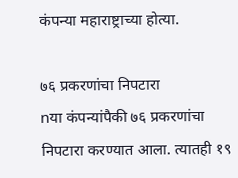कंपन्या महाराष्ट्राच्या होत्या.

७६ प्रकरणांचा निपटारा
nया कंपन्यांपैकी ७६ प्रकरणांचा निपटारा करण्यात आला. त्यातही १९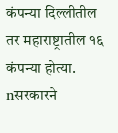कंपन्या दिल्लीतील तर महाराष्ट्रातील १६ कंपन्या होत्या.
nसरकारने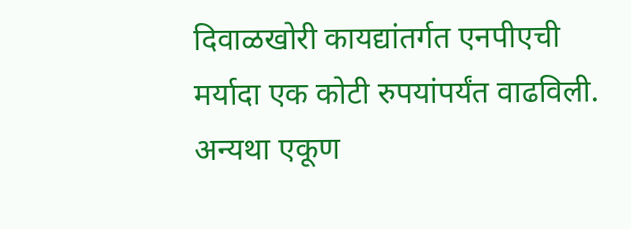दिवाळखोरी कायद्यांतर्गत एनपीएची मर्यादा एक कोटी रुपयांपर्यंत वाढविली. अन्यथा एकूण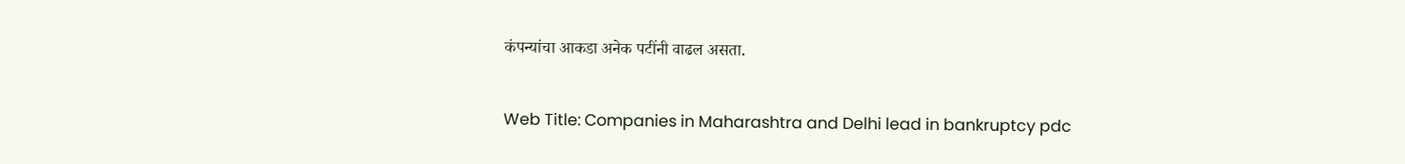कंपन्यांचा आकडा अनेक पटींनी वाढल असता.

Web Title: Companies in Maharashtra and Delhi lead in bankruptcy pdc